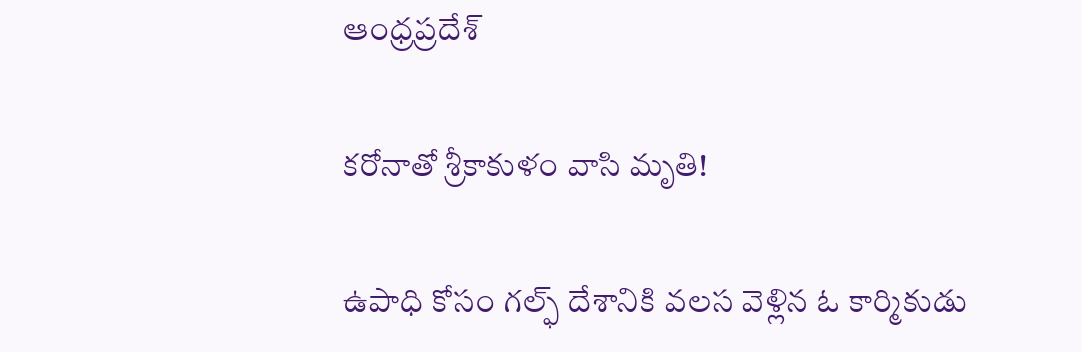ఆంధ్రప్రదేశ్

కరోనాతో శ్రీకాకుళం వాసి మృతి!

ఉపాధి కోసం గల్ఫ్ దేశానికి వలస వెళ్లిన ఓ కార్మికుడు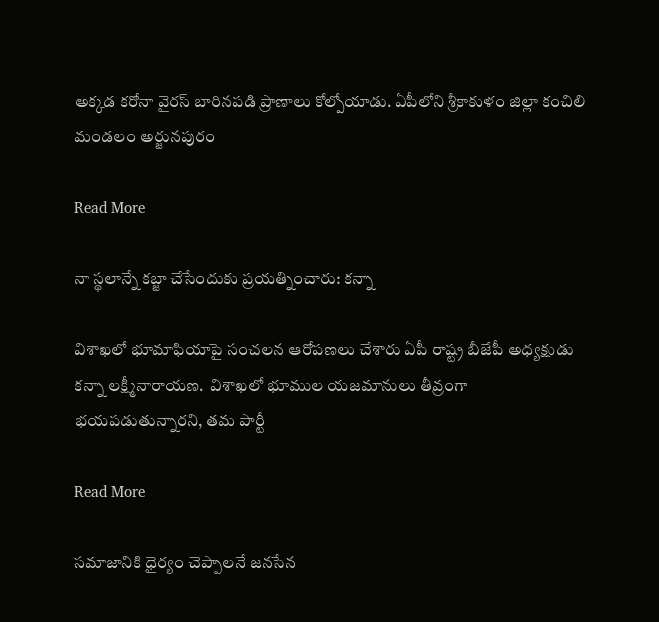అక్కడ కరోనా వైరస్‌ బారినపడి ప్రాణాలు కోల్పోయాడు. ఏపీలోని శ్రీకాకుళం జిల్లా కంచిలి మండలం అర్జునపురం

Read More

నా స్థలాన్నే కబ్జా చేసేందుకు ప్రయత్నించారు: కన్నా

విశాఖలో భూమాఫియాపై సంచలన ఆరోపణలు చేశారు ఏపీ రాష్ట్ర బీజేపీ అధ్యక్షుడు కన్నా లక్ష్మీనారాయణ.  విశాఖలో భూముల యజమానులు తీవ్రంగా భయపడుతున్నారని, తమ పార్టీ

Read More

సమాజానికి ధైర్యం చెప్పాలనే జనసేన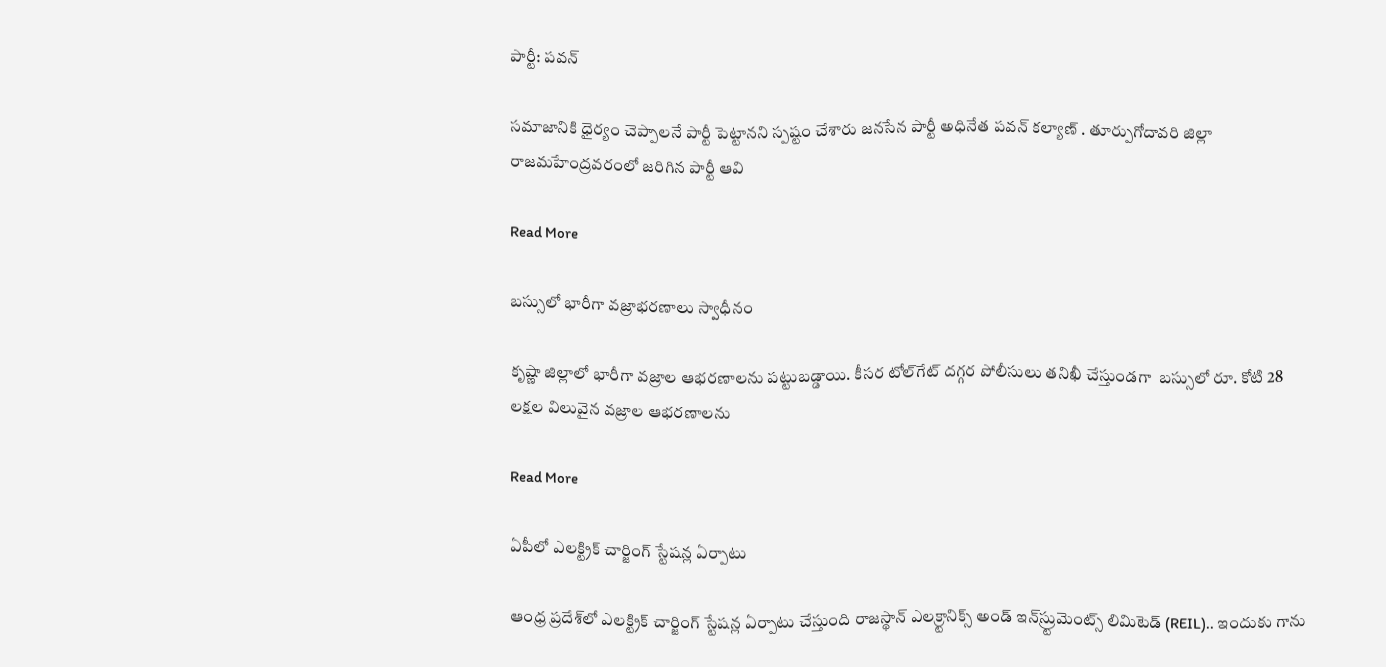పార్టీ: పవన్

సమాజానికి ధైర్యం చెప్పాలనే పార్టీ పెట్టానని స్పష్టం చేశారు జనసేన పార్టీ అధినేత పవన్‌ కల్యాణ్‌ . తూర్పుగోదావరి జిల్లా రాజమహేంద్రవరంలో జరిగిన పార్టీ ఆవి

Read More

బస్సులో భారీగా వజ్రాభరణాలు స్వాధీనం

కృష్ణా జిల్లాలో భారీగా వజ్రాల ఆభరణాలను పట్టుబడ్డాయి. కీసర టోల్‌గేట్ దగ్గర పోలీసులు తనిఖీ చేస్తుండగా  బస్సులో రూ. కోటి 28 లక్షల విలువైన వజ్రాల ఆభరణాలను

Read More

ఏపీలో ఎలక్ట్రిక్‌ చార్జింగ్‌ స్టేషన్ల ఏర్పాటు

ఆంధ్ర ప్రదేశ్‌లో ఎలక్ట్రిక్‌ చార్జింగ్‌ స్టేషన్ల ఏర్పాటు చేస్తుంది రాజస్థాన్‌ ఎలక్ర్టానిక్స్‌ అండ్‌ ఇన్‌స్ర్టుమెంట్స్‌ లిమిటెడ్‌ (REIL).. ఇందుకు గాను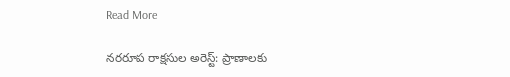Read More

నరరూప రాక్షసుల అరెస్ట్: ప్రాణాలకు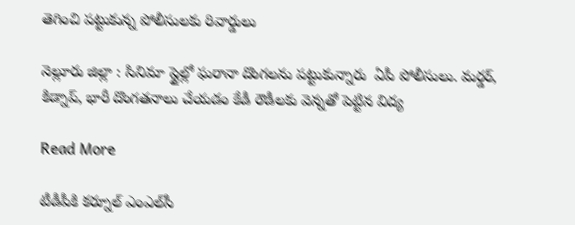తెగించి పట్టుకున్న పోలీసులకు రివార్డులు

నెల్లూరు జిల్లా : సినిమా స్టైల్లో ఘరానా దొంగలను పట్టుకున్నారు  ఏపీ పోలీసులు. మర్డర్, కిడ్నాప్, భారీ దొంగతనాలు చేయడం కేడీ రౌడీలకు వెన్నతో పెట్టిన విద్య

Read More

టీడీపీకి కర్నూల్ ఎంఎల్‌సీ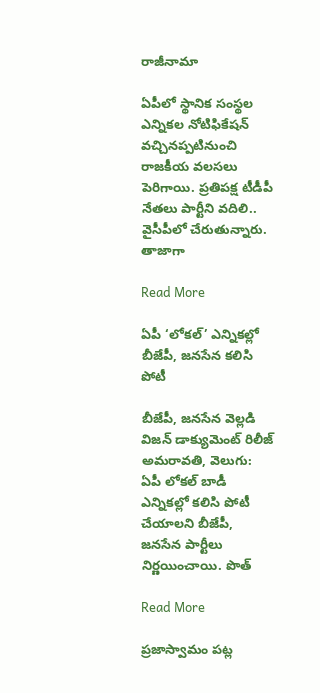రాజీనామా

ఏపీలో స్థానిక సంస్థల ఎన్నికల నోటిఫికేషన్ వచ్చినప్పటినుంచి రాజకీయ వలసలు పెరిగాయి. ప్రతిపక్ష టీడీపీ నేతలు పార్టీని వదిలి.. వైసీపీలో చేరుతున్నారు. తాజాగా

Read More

ఏపీ ‘లోకల్’ ఎన్నికల్లో బీజేపీ, జనసేన కలిసి పోటీ

బీజేపీ, జనసేన వెల్లడి విజన్ డాక్యుమెంట్ రిలీజ్ అమరావతి, వెలుగు: ఏపీ లోకల్ బాడీ ఎన్నికల్లో కలిసి పోటీ చేయాలని బీజేపీ, జనసేన పార్టీలు నిర్ణయించాయి. పొత్

Read More

ప్రజాస్వామం పట్ల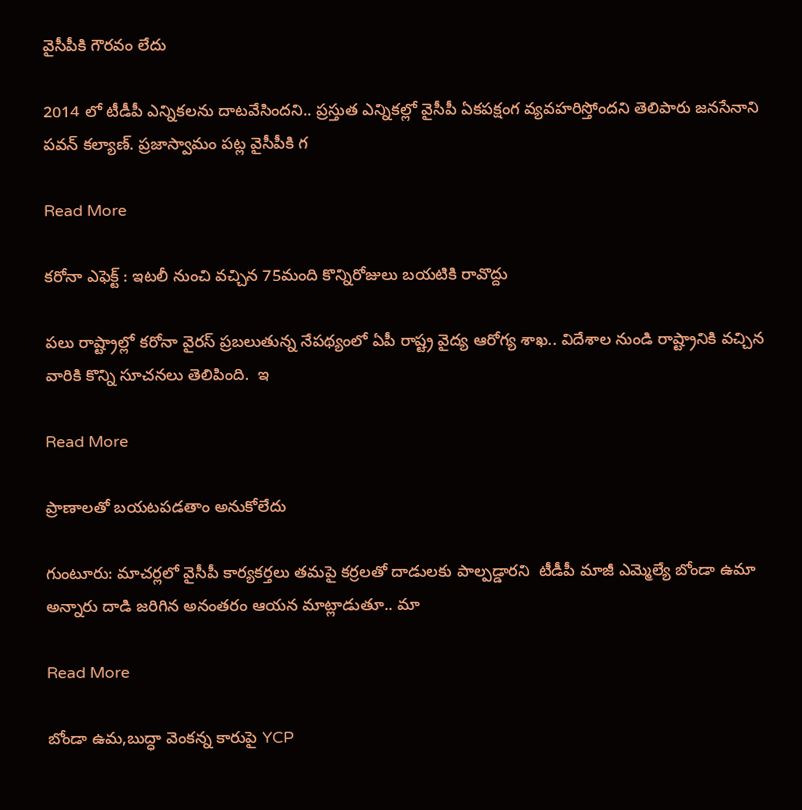వైసీపీకి గౌరవం లేదు

2014 లో టీడీపీ ఎన్నికలను దాటవేసిందని.. ప్రస్తుత ఎన్నికల్లో వైసీపీ ఏకపక్షంగ వ్యవహరిస్తోందని తెలిపారు జనసేనాని పవన్ కల్యాణ్. ప్రజాస్వామం పట్ల వైసీపీకి గ

Read More

కరోనా ఎఫెక్ట్ : ఇటలీ నుంచి వచ్చిన 75మంది కొన్నిరోజులు బయటికి రావొద్దు

పలు రాష్ట్రాల్లో కరోనా వైరస్ ప్రబలుతున్న నేపథ్యంలో ఏపీ రాష్ట్ర వైద్య ఆరోగ్య శాఖ.. విదేశాల నుండి రాష్ట్రానికి వచ్చిన వారికి కొన్ని సూచనలు తెలిపింది.  ఇ

Read More

ప్రాణాలతో బయటపడతాం అనుకోలేదు

గుంటూరు: మాచర్లలో వైసీపీ కార్యకర్తలు తమపై కర్రలతో దాడులకు పాల్పడ్డారని  టీడీపీ మాజీ ఎమ్మెల్యే బోండా ఉమా అన్నారు దాడి జరిగిన అనంతరం ఆయన మాట్లాడుతూ.. మా

Read More

బోండా ఉమ,బుద్ధా వెంకన్న కారుపై YCP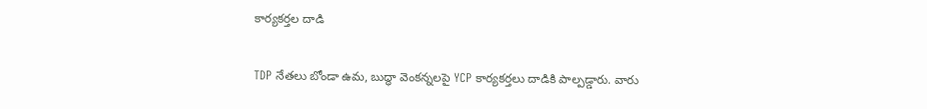కార్యకర్తల దాడి

TDP నేతలు బోండా ఉమ, బుద్ధా వెంకన్నలపై YCP కార్యకర్తలు దాడికి పాల్పడ్డారు. వారు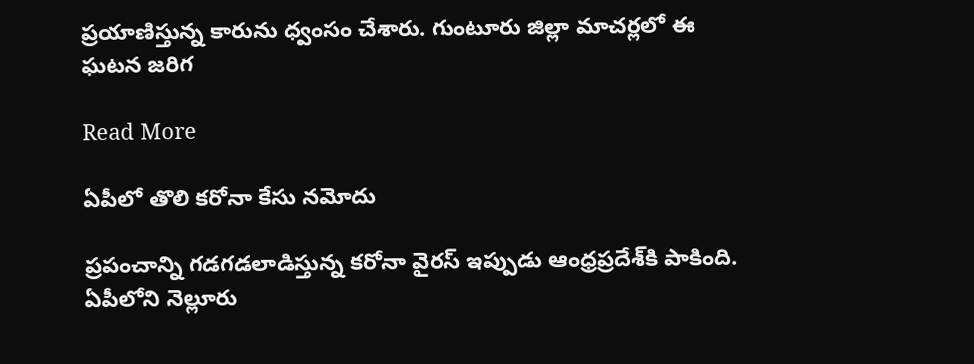ప్రయాణిస్తున్న కారును ధ్వంసం చేశారు. గుంటూరు జిల్లా మాచర్లలో ఈ ఘటన జరిగ

Read More

ఏపీలో తొలి కరోనా కేసు నమోదు

ప్రపంచాన్ని గడగడలాడిస్తున్న కరోనా వైరస్ ఇప్పుడు ఆంధ్రప్రదేశ్‌కి పాకింది. ఏపీలోని నెల్లూరు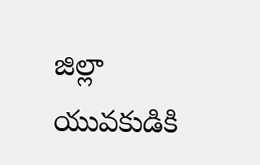జిల్లా యువకుడికి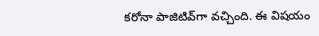కరోనా పాజిటివ్‌గా వచ్చింది. ఈ విషయం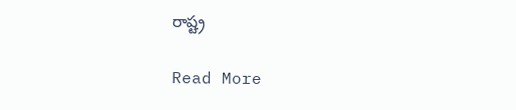రాష్ట్ర

Read More